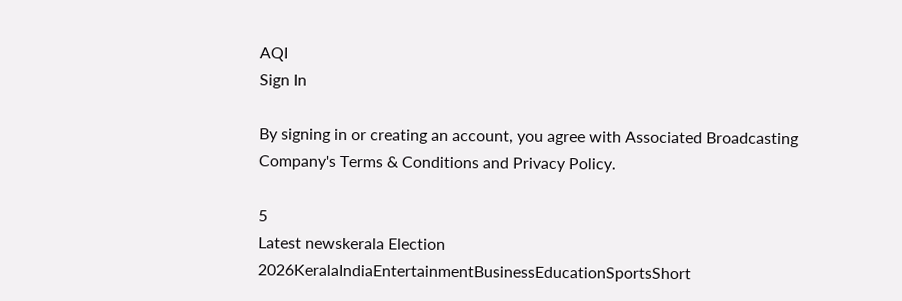AQI
Sign In

By signing in or creating an account, you agree with Associated Broadcasting Company's Terms & Conditions and Privacy Policy.

5
Latest newskerala Election 2026KeralaIndiaEntertainmentBusinessEducationSportsShort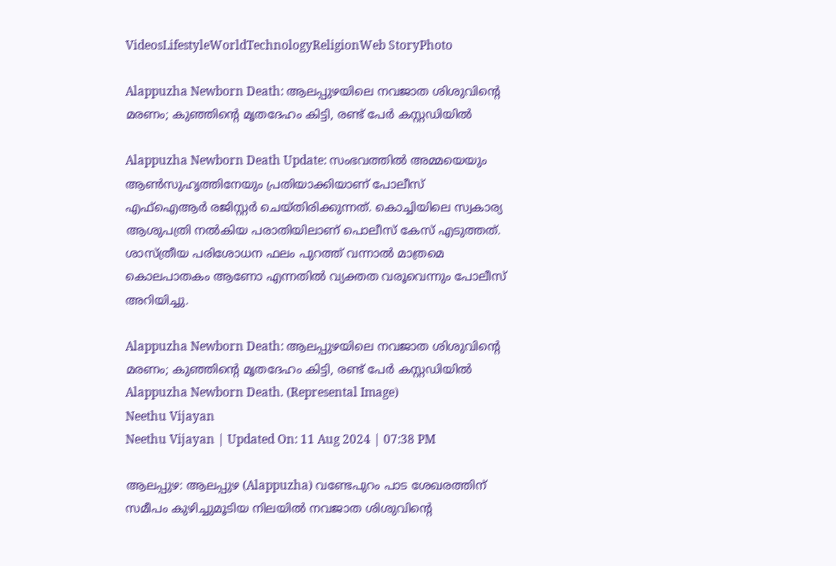VideosLifestyleWorldTechnologyReligionWeb StoryPhoto

Alappuzha Newborn Death: ആലപ്പുഴയിലെ നവജാത ശിശുവിൻ്റെ മരണം; കുഞ്ഞിൻ്റെ മൃതദേഹം കിട്ടി, രണ്ട് പേർ കസ്റ്റഡിയിൽ

Alappuzha Newborn Death Update: സംഭവത്തിൽ അമ്മയെയും ആൺസുഹൃത്തിനേയും പ്രതിയാക്കിയാണ് പോലീസ് എഫ്ഐആ‍ർ രജിസ്റ്റർ ചെയ്തിരിക്കുന്നത്. കൊച്ചിയിലെ സ്വകാര്യ ആശുപത്രി നൽകിയ പരാതിയിലാണ് പൊലീസ് കേസ് എടുത്തത്. ശാസ്ത്രീയ പരിശോധന ഫലം പുറത്ത് വന്നാൽ മാത്രമെ കൊലപാതകം ആണോ എന്നതിൽ വ്യക്തത വരൂവെന്നും പോലീസ് അറിയിച്ചു.

Alappuzha Newborn Death: ആലപ്പുഴയിലെ നവജാത ശിശുവിൻ്റെ മരണം; കുഞ്ഞിൻ്റെ മൃതദേഹം കിട്ടി, രണ്ട് പേർ കസ്റ്റഡിയിൽ
Alappuzha Newborn Death. (Represental Image)
Neethu Vijayan
Neethu Vijayan | Updated On: 11 Aug 2024 | 07:38 PM

ആലപ്പുഴ: ആലപ്പുഴ (Alappuzha) വണ്ടേപുറം പാട ശേഖരത്തിന് സമീപം കുഴിച്ചുമൂടിയ നിലയിൽ നവജാത ശിശുവിൻ്റെ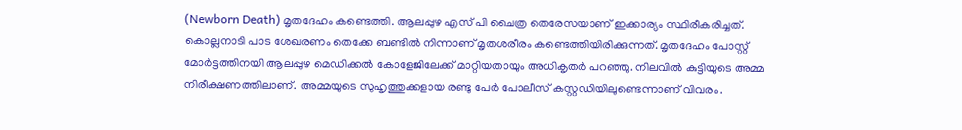(Newborn Death) മൃതദേഹം കണ്ടെത്തി. ആലപ്പുഴ എസ് പി ചൈത്ര തെരേസയാണ് ഇക്കാര്യം സ്ഥിരീകരിച്ചത്. കൊല്ലനാടി പാട ശേഖരണം തെക്കേ ബണ്ടിൽ നിന്നാണ് മൃതശരീരം കണ്ടെത്തിയിരിക്കുന്നത്. മൃതദേഹം പോസ്റ്റ്‌ മോർട്ടത്തിനയി ആലപ്പുഴ മെഡിക്കൽ കോളേജിലേക്ക് മാറ്റിയതായും അധികൃതർ പറഞ്ഞു. നിലവിൽ കുട്ടിയുടെ അമ്മ നിരീക്ഷണത്തിലാണ്. അമ്മയുടെ സുഹൃത്തുക്കളായ രണ്ടു പേർ പോലീസ് കസ്റ്റഡിയിലുണ്ടെന്നാണ് വിവരം.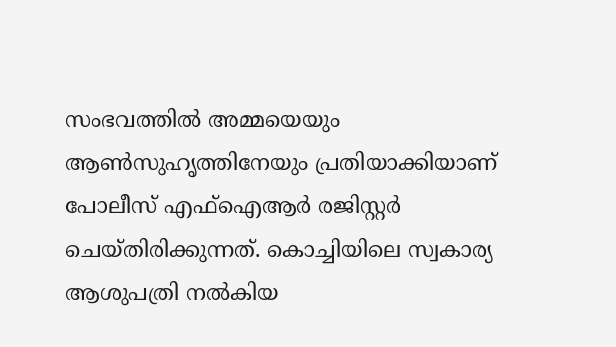സംഭവത്തിൽ അമ്മയെയും ആൺസുഹൃത്തിനേയും പ്രതിയാക്കിയാണ് പോലീസ് എഫ്ഐആ‍ർ രജിസ്റ്റർ ചെയ്തിരിക്കുന്നത്. കൊച്ചിയിലെ സ്വകാര്യ ആശുപത്രി നൽകിയ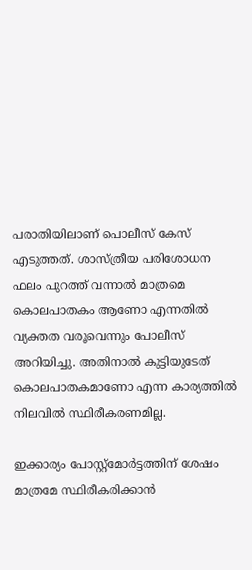പരാതിയിലാണ് പൊലീസ് കേസ് എടുത്തത്. ശാസ്ത്രീയ പരിശോധന ഫലം പുറത്ത് വന്നാൽ മാത്രമെ കൊലപാതകം ആണോ എന്നതിൽ വ്യക്തത വരൂവെന്നും പോലീസ് അറിയിച്ചു. അതിനാൽ കുട്ടിയുടേത് കൊലപാതകമാണോ എന്ന കാര്യത്തിൽ നിലവിൽ സ്ഥിരീകരണമില്ല.

ഇക്കാര്യം പോസ്റ്റ്മോ‍ർട്ടത്തിന് ശേഷം മാത്രമേ സ്ഥിരീകരിക്കാൻ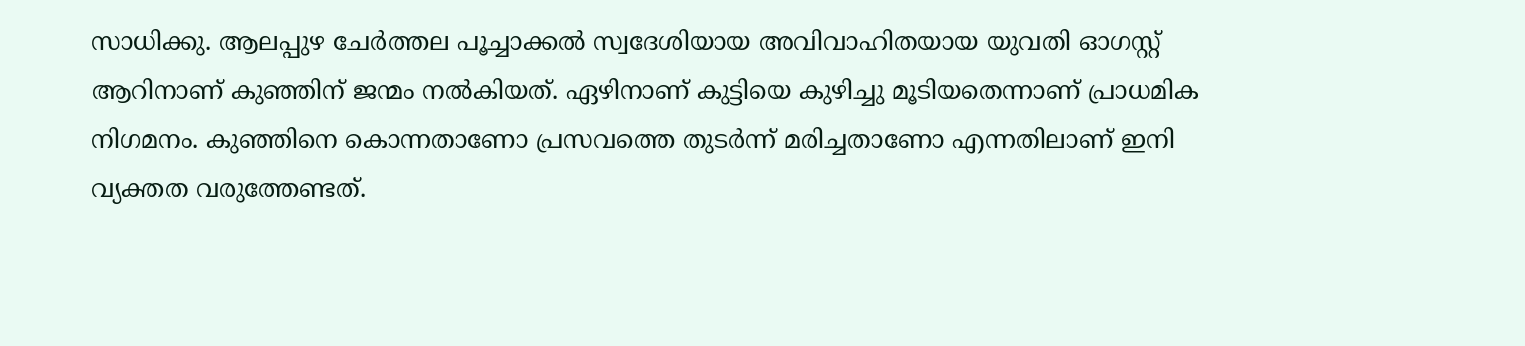സാധിക്കു. ആലപ്പുഴ ചേർത്തല പൂച്ചാക്കൽ സ്വദേശിയായ അവിവാഹിതയായ യുവതി ഓഗസ്റ്റ് ആറിനാണ് കുഞ്ഞിന് ജന്മം നൽകിയത്. ഏഴിനാണ് കുട്ടിയെ കുഴിച്ചു മൂടിയതെന്നാണ് പ്രാധമിക നിഗമനം. കുഞ്ഞിനെ കൊന്നതാണോ പ്രസവത്തെ തുടർന്ന് മരിച്ചതാണോ എന്നതിലാണ് ഇനി വ്യക്തത വരുത്തേണ്ടത്.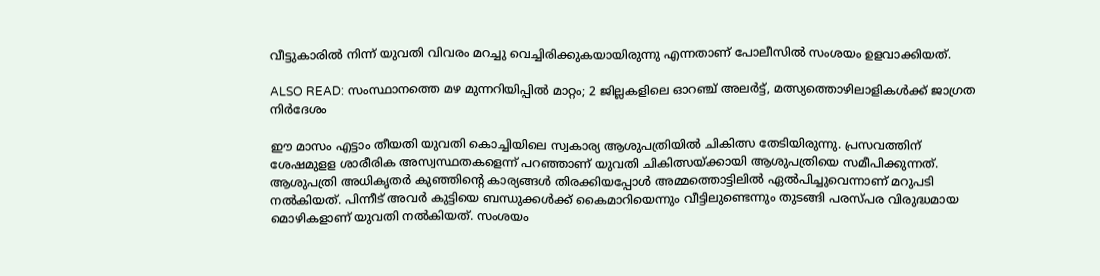വീട്ടുകാരിൽ നിന്ന് യുവതി വിവരം മറച്ചു വെച്ചിരിക്കുകയായിരുന്നു എന്നതാണ് പോലീസിൽ സംശയം ഉളവാക്കിയത്.

ALSO READ: സംസ്ഥാനത്തെ മഴ മുന്നറിയിപ്പിൽ മാറ്റം; 2 ജില്ലകളിലെ ഓറഞ്ച് അലർട്ട്, മത്സ്യത്തൊഴിലാളികൾക്ക് ജാഗ്രത നിർദേശം

ഈ മാസം എട്ടാം തീയതി യുവതി കൊച്ചിയിലെ സ്വകാര്യ ആശുപത്രിയിൽ ചികിത്സ തേടിയിരുന്നു. പ്രസവത്തിന് ശേഷമുളള ശാരീരിക അസ്വസ്ഥതകളെന്ന് പറഞ്ഞാണ് യുവതി ചികിത്സയ്ക്കായി ആശുപത്രിയെ സമീപിക്കുന്നത്. ആശുപത്രി അധികൃതർ കുഞ്ഞിൻ്റെ കാര്യങ്ങൾ തിരക്കിയപ്പോൾ അമ്മത്തൊട്ടിലിൽ ഏൽപിച്ചുവെന്നാണ് മറുപടി നൽകിയത്. പിന്നീട് അവർ കുട്ടിയെ ബന്ധുക്കൾക്ക് കൈമാറിയെന്നും വീട്ടിലുണ്ടെന്നും തുടങ്ങി പരസ്പര വിരുദ്ധമായ മൊഴികളാണ് യുവതി നൽകിയത്. സംശയം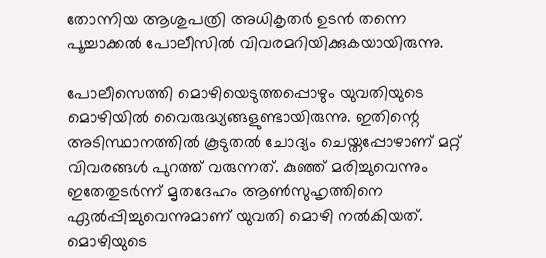തോന്നിയ ആശുപത്രി അധികൃതർ ഉടൻ തന്നെ പൂച്ചാക്കൽ പോലീസിൽ വിവരമറിയിക്കുകയായിരുന്നു.

പോലീസെത്തി മൊഴിയെടുത്തപ്പൊഴും യുവതിയുടെ മൊഴിയിൽ വൈരുദ്ധ്യങ്ങളുണ്ടായിരുന്നു. ഇതിന്റെ അടിസ്ഥാനത്തിൽ കൂടുതൽ ചോദ്യം ചെയ്തപ്പോഴാണ് മറ്റ് വിവരങ്ങൾ പുറത്ത് വരുന്നത്. കുഞ്ഞ് മരിച്ചുവെന്നും ഇതേതുടർന്ന് മൃതദേഹം ആൺസുഹൃത്തിനെ ഏൽപ്പിച്ചുവെന്നുമാണ് യുവതി മൊഴി നൽകിയത്. മൊഴിയുടെ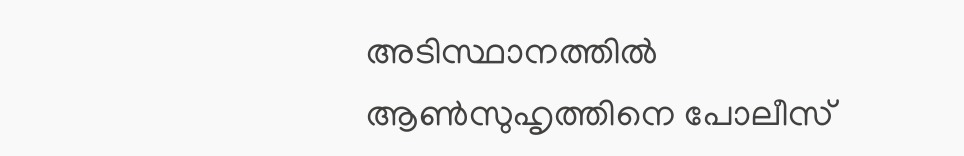അടിസ്ഥാനത്തിൽ ആൺസുഹൃത്തിനെ പോലീസ്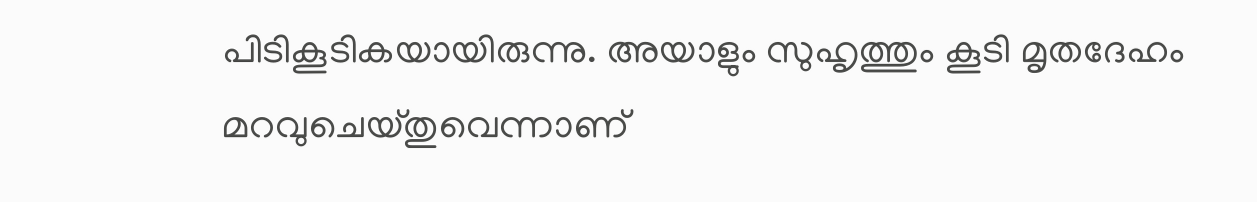പിടികൂടികയായിരുന്നു. അയാളും സുഹൃത്തും കൂടി മൃതദേഹം മറവുചെയ്തുവെന്നാണ്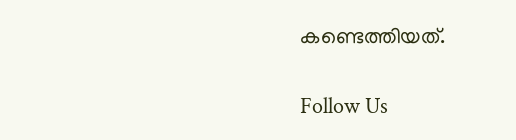കണ്ടെത്തിയത്.

Follow Us